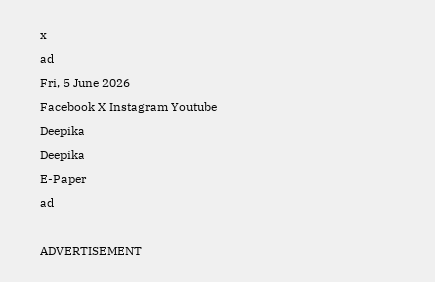x
ad
Fri, 5 June 2026
Facebook X Instagram Youtube
Deepika
Deepika
E-Paper
ad

ADVERTISEMENT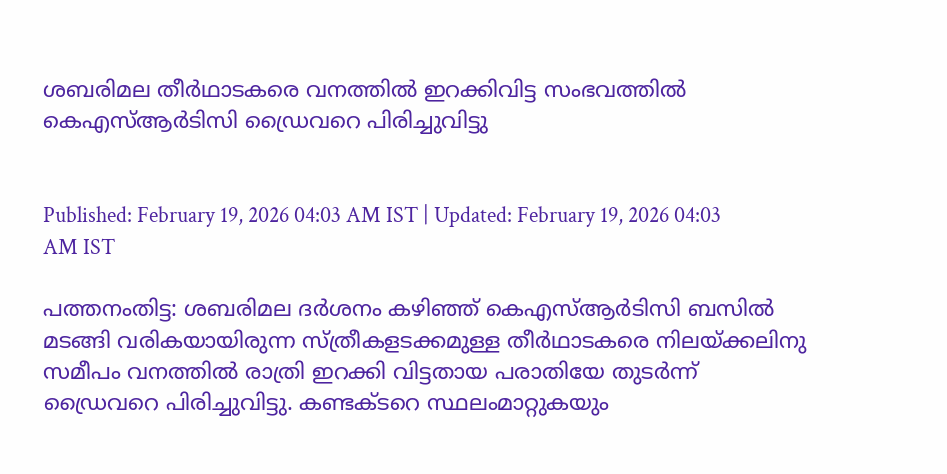ശബരിമല തീര്‍ഥാടകരെ വനത്തില്‍ ഇറക്കിവിട്ട സംഭവത്തില്‍ കെഎസ്ആര്‍ടിസി ഡ്രൈവറെ പിരിച്ചുവിട്ടു


Published: February 19, 2026 04:03 AM IST | Updated: February 19, 2026 04:03 AM IST

പത്തനംതിട്ട: ശബരിമല ദര്‍ശനം കഴിഞ്ഞ് കെഎസ്ആര്‍ടിസി ബസില്‍ മടങ്ങി വരികയായിരുന്ന സ്ത്രീകളടക്കമുള്ള തീര്‍ഥാടകരെ നിലയ്ക്കലിനു സമീപം വനത്തില്‍ രാത്രി ഇറക്കി വിട്ടതായ പരാതിയേ തുടര്‍ന്ന് ഡ്രൈവറെ പിരിച്ചുവിട്ടു. കണ്ടക്ടറെ സ്ഥലംമാറ്റുകയും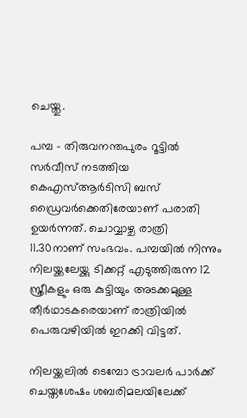ചെയ്തു.

പമ്പ - തിരുവനന്തപുരം റൂട്ടില്‍ സര്‍വീസ് നടത്തിയ കെഎസ്ആര്‍ടിസി ബസ് ഡ്രൈവര്‍ക്കെതിരേയാണ് പരാതി ഉയര്‍ന്നത്. ചൊവ്വാഴ്ച രാത്രി 11.30നാണ് സംഭവം. പമ്പയില്‍ നിന്നും നിലയ്ക്കലേയ്ക്കു ടിക്കറ്റ് എടുത്തിരുന്ന 12 സ്ത്രീകളും ഒരു കുട്ടിയും അടക്കമുള്ള തീര്‍ഥാടകരെയാണ് രാത്രിയില്‍ പെരുവഴിയില്‍ ഇറക്കി വിട്ടത്.

നിലയ്ക്കലില്‍ ടെമ്പോ ട്രാവലര്‍ പാര്‍ക്ക് ചെയ്തശേഷം ശബരിമലയിലേക്ക്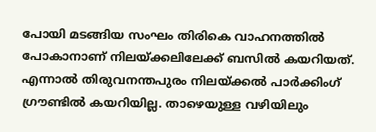പോയി മടങ്ങിയ സംഘം തിരികെ വാഹനത്തില്‍ പോകാനാണ് നിലയ്ക്കലിലേക്ക് ബസില്‍ കയറിയത്. എന്നാല്‍ തിരുവനന്തപുരം നിലയ്ക്കല്‍ പാര്‍ക്കിംഗ് ഗ്രൗണ്ടില്‍ കയറിയില്ല. താഴെയുള്ള വഴിയിലും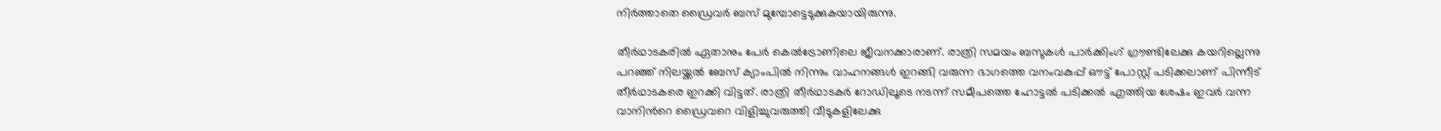നിര്‍ത്താതെ ഡ്രൈവര്‍ ബസ് മുമ്പോട്ടെടുക്കുകയായിരുന്നു.

തീര്‍ഥാടകരില്‍ ഏതാനും പേര്‍ കെല്‍ട്രോണിലെ ജീവനക്കാരാണ്. രാത്രി സമയം ബസുകള്‍ പാര്‍ക്കിംഗ് ഗ്രൗണ്ടിലേക്കു കയറില്ലെന്നു പറഞ്ഞ് നിലയ്ക്കല്‍ ബേസ് ക്യാംപില്‍ നിന്നും വാഹനങ്ങള്‍ ഇറങ്ങി വരുന്ന ഭാഗത്തെ വനംവകുപ്പ് ഔട്ട് പോസ്റ്റ് പടിക്കലാണ് പിന്നീട് തീര്‍ഥാടകരെ ഇറക്കി വിട്ടത്. രാത്രി തീര്‍ഥാടകര്‍ റോഡിലൂടെ നടന്ന് സമീപത്തെ ഹോട്ടല്‍ പടിക്കല്‍ എത്തിയ ശേഷം ഇവര്‍ വന്ന വാനിന്‍റെ ഡ്രൈവറെ വിളിച്ചുവരുത്തി വീടുകളിലേക്കു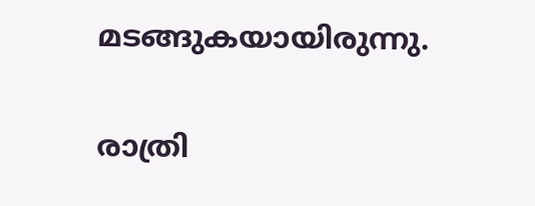മടങ്ങുകയായിരുന്നു.

രാത്രി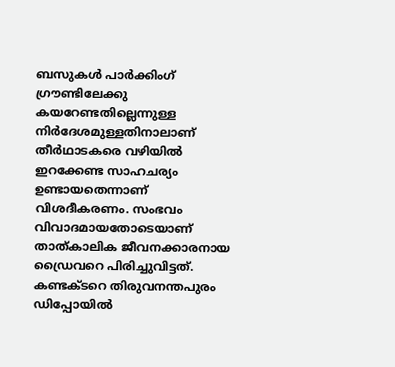ബസുകള്‍ പാര്‍ക്കിംഗ് ഗ്രൗണ്ടിലേക്കു കയറേണ്ടതില്ലെന്നുള്ള നിര്‍ദേശമുള്ളതിനാലാണ് തീര്‍ഥാടകരെ വഴിയില്‍ ഇറക്കേണ്ട സാഹചര്യം ഉണ്ടായതെന്നാണ് വിശദീകരണം. സംഭവം വിവാദമായതോടെയാണ് താത്കാലിക ജീവനക്കാരനായ ഡ്രൈവറെ പിരിച്ചുവിട്ടത്. കണ്ടക്ടറെ തിരുവനന്തപുരം ഡിപ്പോയില്‍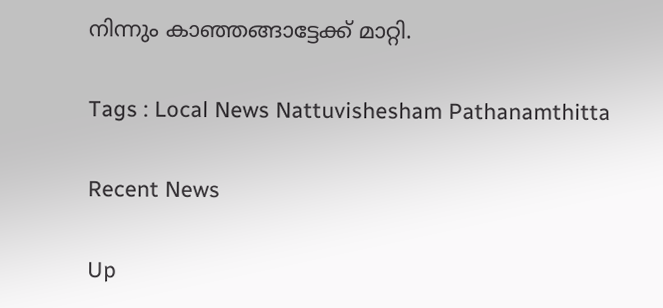നിന്നും കാഞ്ഞങ്ങാട്ടേക്ക് മാറ്റി.

Tags : Local News Nattuvishesham Pathanamthitta

Recent News

Up